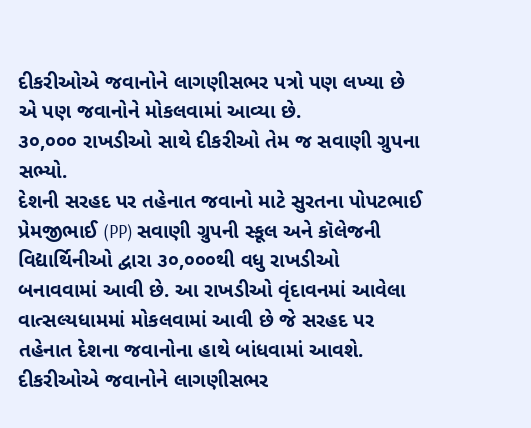દીકરીઓએ જવાનોને લાગણીસભર પત્રો પણ લખ્યા છે એ પણ જવાનોને મોકલવામાં આવ્યા છે.
૩૦,૦૦૦ રાખડીઓ સાથે દીકરીઓ તેમ જ સવાણી ગ્રુપના સભ્યો.
દેશની સરહદ પર તહેનાત જવાનો માટે સુરતના પોપટભાઈ પ્રેમજીભાઈ (PP) સવાણી ગ્રુપની સ્કૂલ અને કૉલેજની વિદ્યાર્થિનીઓ દ્વારા ૩૦,૦૦૦થી વધુ રાખડીઓ બનાવવામાં આવી છે. આ રાખડીઓ વૃંદાવનમાં આવેલા વાત્સલ્યધામમાં મોકલવામાં આવી છે જે સરહદ પર તહેનાત દેશના જવાનોના હાથે બાંધવામાં આવશે. દીકરીઓએ જવાનોને લાગણીસભર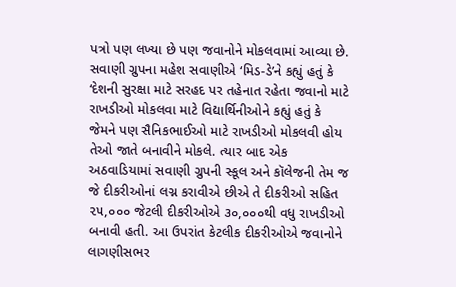પત્રો પણ લખ્યા છે પણ જવાનોને મોકલવામાં આવ્યા છે.
સવાણી ગ્રુપના મહેશ સવાણીએ ‘મિડ-ડે’ને કહ્યું હતું કે ‘દેશની સુરક્ષા માટે સરહદ પર તહેનાત રહેતા જવાનો માટે રાખડીઓ મોકલવા માટે વિદ્યાર્થિનીઓને કહ્યું હતું કે જેમને પણ સૈનિકભાઈઓ માટે રાખડીઓ મોકલવી હોય તેઓ જાતે બનાવીને મોકલે. ત્યાર બાદ એક અઠવાડિયામાં સવાણી ગ્રુપની સ્કૂલ અને કૉલેજની તેમ જ જે દીકરીઓનાં લગ્ન કરાવીએ છીએ તે દીકરીઓ સહિત ૨૫,૦૦૦ જેટલી દીકરીઓએ ૩૦,૦૦૦થી વધુ રાખડીઓ બનાવી હતી. આ ઉપરાંત કેટલીક દીકરીઓએ જવાનોને લાગણીસભર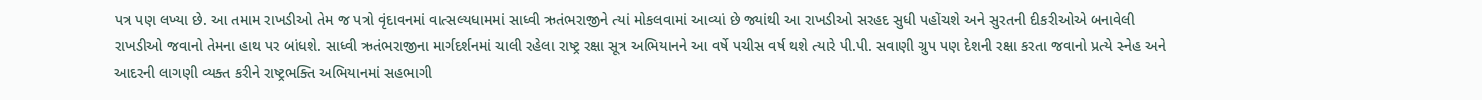પત્ર પણ લખ્યા છે. આ તમામ રાખડીઓ તેમ જ પત્રો વૃંદાવનમાં વાત્સલ્યધામમાં સાધ્વી ઋતંભરાજીને ત્યાં મોકલવામાં આવ્યાં છે જ્યાંથી આ રાખડીઓ સરહદ સુધી પહોંચશે અને સુરતની દીકરીઓએ બનાવેલી રાખડીઓ જવાનો તેમના હાથ પર બાંધશે. સાધ્વી ઋતંભરાજીના માર્ગદર્શનમાં ચાલી રહેલા રાષ્ટ્ર રક્ષા સૂત્ર અભિયાનને આ વર્ષે પચીસ વર્ષ થશે ત્યારે પી.પી. સવાણી ગ્રુપ પણ દેશની રક્ષા કરતા જવાનો પ્રત્યે સ્નેહ અને આદરની લાગણી વ્યક્ત કરીને રાષ્ટ્રભક્તિ અભિયાનમાં સહભાગી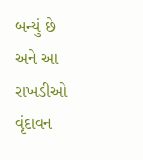બન્યું છે અને આ રાખડીઓ વૃંદાવન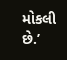મોકલી છે.’